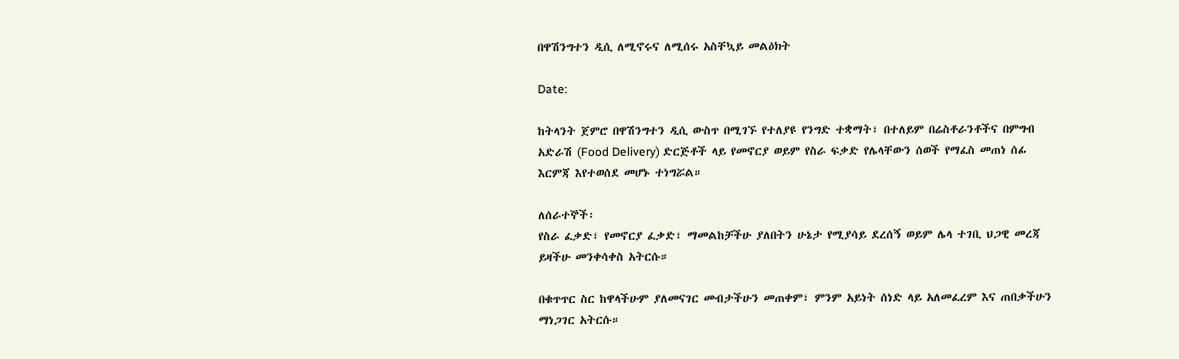በዋሽንግተን ዲሲ ለሚኖሩና ለሚሰሩ አስቸኳይ መልዕክት

Date:

ከትላንት ጀምሮ በዋሽንግተን ዲሲ ውስጥ በሚገኙ የተለያዩ የንግድ ተቋማት፣ በተለይም በሬስቶራንቶችና በምግብ አድራሽ (Food Delivery) ድርጅቶች ላይ የመኖርያ ወይም የስራ ፍቃድ የሌላቸውን ሰወች የማፈስ መጠነ ሰፊ እርምጃ እየተወሰደ መሆኑ ተነግሯል።

ለሰራተኞች፡
የስራ ፈቃድ፣ የመኖርያ ፈቃድ፣ ማመልከቻችሁ ያለበትን ሁኔታ የሚያሳይ ደረሰኝ ወይም ሌላ ተገቢ ህጋዊ መረጃ ይዛችሁ መንቀሳቀስ አትርሱ።

በቁጥጥር ስር ከዋላችሁም ያለመናገር መብታችሁን መጠቀም፣ ምንም አይነት ሰነድ ላይ አለመፈረም እና ጠበቃችሁን ማነጋገር አትርሱ።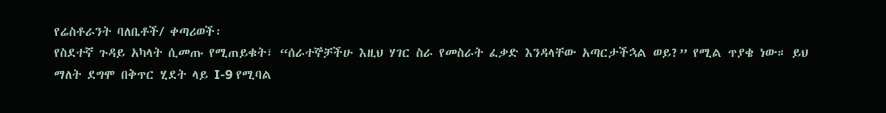የሬስቶራንት ባለቤቶች/ ቀጣሪወች፡
የስደተኛ ጉዳይ አካላት ሲመጡ የሚጠይቁት፣ “ሰራተኞቻችሁ እዚህ ሃገር ስራ የመስራት ፈቃድ እንዳላቸው አጣርታችኋል ወይ?” የሚል ጥያቄ ነው። ይህ ማለት ደግሞ በቅጥር ሂደት ላይ I-9 የሚባል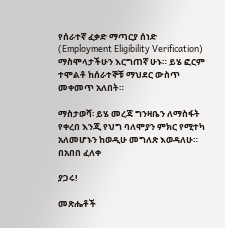የሰራተኛ ፈቃድ ማጣርያ ሰነድ (Employment Eligibility Verification) ማስሞላታችሁን እርግጠኛ ሁኑ። ይሄ ፎርም ተሞልቶ ከሰራተኞቹ ማህደር ውስጥ መቀመጥ አለበት።

ማስታወሻ፡ ይሄ መረጃ ግንዛቤን ለማስፋት የቀረበ እንጂ የህግ ባለሞያን ምክር የሚተካ አለመሆኑን ከወዲሁ መግለጽ እወዳለሁ።
በአበበ ፈለቀ

ያጋሩ!

መጽሔቶች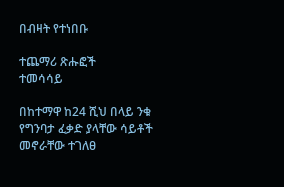በብዛት የተነበቡ

ተጨማሪ ጽሑፎች
ተመሳሳይ

በከተማዋ ከ24 ሺህ በላይ ንቁ የግንባታ ፈቃድ ያላቸው ሳይቶች መኖራቸው ተገለፀ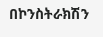በኮንስትራክሽን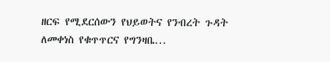ዘርፍ የሚደርሰውን የህይወትና የንብረት ጉዳት ለመቀነስ የቁጥጥርና የግንዛቤ...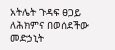አትሌት ጉዳፍ ፀጋይ ለሕክምና በወሰደችው መድኃኒት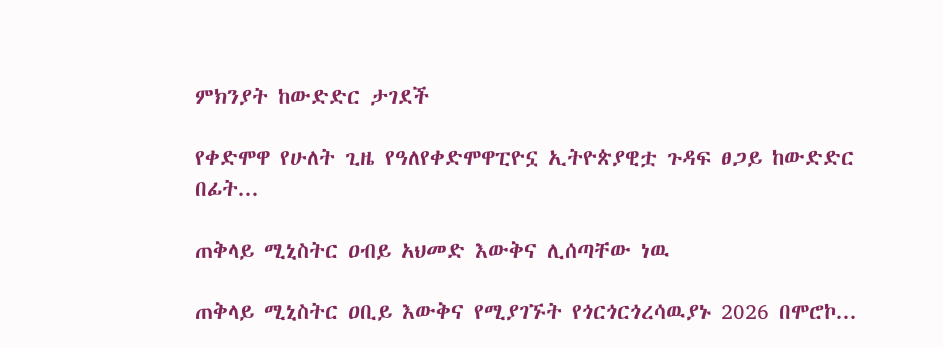ምክንያት ከውድድር ታገደች

የቀድሞዋ የሁለት ጊዜ የዓለየቀድሞዋፒዮኗ ኢትዮጵያዊቷ ጉዳፍ ፀጋይ ከውድድር በፊት...

ጠቅላይ ሚኒስትር ዐብይ አህመድ እውቅና ሊሰጣቸው ነዉ

ጠቅላይ ሚኒስትር ዐቢይ እውቅና የሚያገኙት የጎርጎርጎረሳዉያኑ 2026 በሞሮኮ...